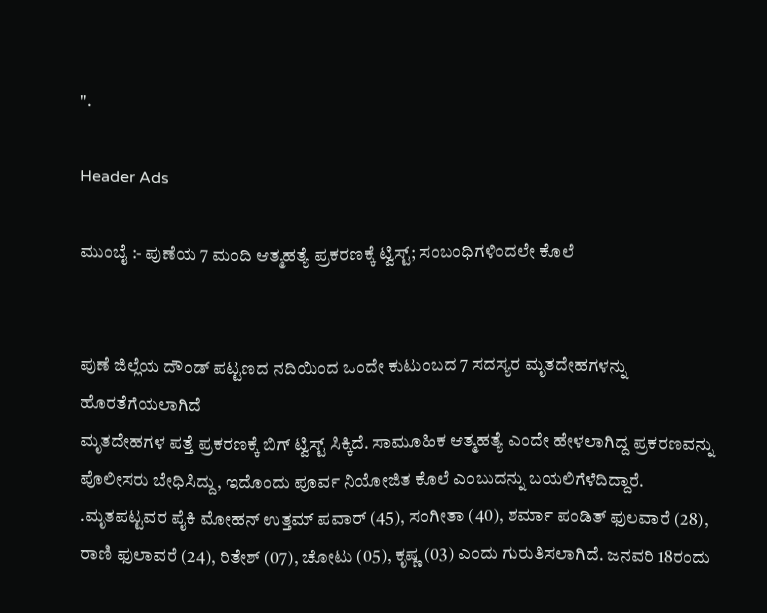".

Header Ads

ಮುಂಬೈ :- ಪುಣೆಯ 7 ಮಂದಿ ಆತ್ಮಹತ್ಯೆ ಪ್ರಕರಣಕ್ಕೆ ಟ್ವಿಸ್ಟ್‌; ಸಂಬಂಧಿಗಳಿಂದಲೇ ಕೊಲೆ


ಪುಣೆ ಜಿಲ್ಲೆಯ ದೌಂಡ್ ಪಟ್ಟಣದ ನದಿಯಿಂದ ಒಂದೇ ಕುಟುಂಬದ 7 ಸದಸ್ಯರ ಮೃತದೇಹಗಳನ್ನು ಹೊರತೆಗೆಯಲಾಗಿದೆ
ಮೃತದೇಹಗಳ ಪತ್ತೆ ಪ್ರಕರಣಕ್ಕೆ ಬಿಗ್‌ ಟ್ವಿಸ್ಟ್‌ ಸಿಕ್ಕಿದೆ. ಸಾಮೂಹಿಕ ಆತ್ಮಹತ್ಯೆ ಎಂದೇ ಹೇಳಲಾಗಿದ್ದ ಪ್ರಕರಣವನ್ನು ಪೊಲೀಸರು ಬೇಧಿಸಿದ್ದು, ಇದೊಂದು ಪೂರ್ವ ನಿಯೋಜಿತ ಕೊಲೆ ಎಂಬುದನ್ನು ಬಯಲಿಗೆಳೆದಿದ್ದಾರೆ.
.ಮೃತಪಟ್ಟವರ ಪೈಕಿ ಮೋಹನ್‌ ಉತ್ತಮ್‌ ಪವಾರ್‌ (45), ಸಂಗೀತಾ (40), ಶರ್ಮಾ ಪಂಡಿತ್‌ ಫುಲವಾರೆ (28), ರಾಣಿ ಫುಲಾವರೆ (24), ರಿತೇಶ್‌ (07), ಚೋಟು (05), ಕೃಷ್ಣ (03) ಎಂದು ಗುರುತಿಸಲಾಗಿದೆ. ಜನವರಿ 18ರಂದು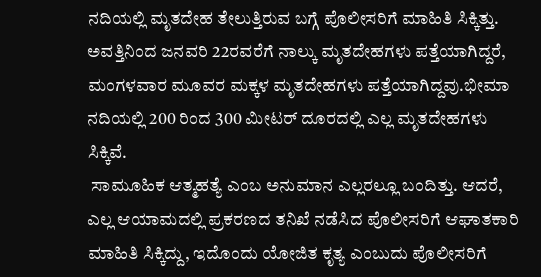ನದಿಯಲ್ಲಿ ಮೃತದೇಹ ತೇಲುತ್ತಿರುವ ಬಗ್ಗೆ ಪೊಲೀಸರಿಗೆ ಮಾಹಿತಿ ಸಿಕ್ಕಿತ್ತು. ಅವತ್ತಿನಿಂದ ಜನವರಿ 22ರವರೆಗೆ ನಾಲ್ಕು ಮೃತದೇಹಗಳು ಪತ್ತೆಯಾಗಿದ್ದರೆ, ಮಂಗಳವಾರ ಮೂವರ ಮಕ್ಕಳ ಮೃತದೇಹಗಳು ಪತ್ತೆಯಾಗಿದ್ದವು.ಭೀಮಾ ನದಿಯಲ್ಲಿ 200 ರಿಂದ 300 ಮೀಟರ್‌ ದೂರದಲ್ಲಿ ಎಲ್ಲ ಮೃತದೇಹಗಳು ಸಿಕ್ಕಿವೆ.
 ಸಾಮೂಹಿಕ ಆತ್ಮಹತ್ಯೆ ಎಂಬ ಅನುಮಾನ ಎಲ್ಲರಲ್ಲೂ ಬಂದಿತ್ತು. ಆದರೆ, ಎಲ್ಲ ಆಯಾಮದಲ್ಲಿ ಪ್ರಕರಣದ ತನಿಖೆ ನಡೆಸಿದ ಪೊಲೀಸರಿಗೆ ಆಘಾತಕಾರಿ ಮಾಹಿತಿ ಸಿಕ್ಕಿದ್ದು, ಇದೊಂದು ಯೋಜಿತ ಕೃತ್ಯ ಎಂಬುದು ಪೊಲೀಸರಿಗೆ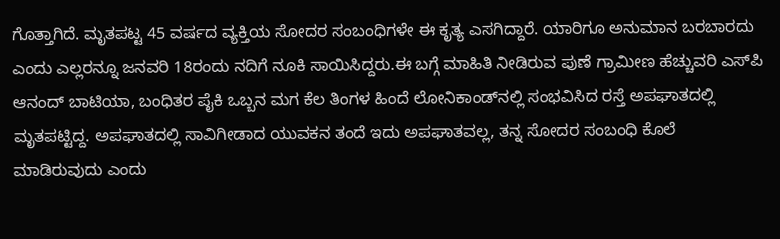ಗೊತ್ತಾಗಿದೆ. ಮೃತಪಟ್ಟ 45 ವರ್ಷದ ವ್ಯಕ್ತಿಯ ಸೋದರ ಸಂಬಂಧಿಗಳೇ ಈ ಕೃತ್ಯ ಎಸಗಿದ್ದಾರೆ. ಯಾರಿಗೂ ಅನುಮಾನ ಬರಬಾರದು ಎಂದು ಎಲ್ಲರನ್ನೂ ಜನವರಿ 18ರಂದು ನದಿಗೆ ನೂಕಿ ಸಾಯಿಸಿದ್ದರು.ಈ ಬಗ್ಗೆ ಮಾಹಿತಿ ನೀಡಿರುವ ಪುಣೆ ಗ್ರಾಮೀಣ ಹೆಚ್ಚುವರಿ ಎಸ್‌ಪಿ ಆನಂದ್‌ ಬಾಟಿಯಾ, ಬಂಧಿತರ ಪೈಕಿ ಒಬ್ಬನ ಮಗ ಕೆಲ ತಿಂಗಳ ಹಿಂದೆ ಲೋನಿಕಾಂಡ್‌ನಲ್ಲಿ ಸಂಭವಿಸಿದ ರಸ್ತೆ ಅಪಘಾತದಲ್ಲಿ ಮೃತಪಟ್ಟಿದ್ದ. ಅಪಘಾತದಲ್ಲಿ ಸಾವಿಗೀಡಾದ ಯುವಕನ ತಂದೆ ಇದು ಅಪಘಾತವಲ್ಲ, ತನ್ನ ಸೋದರ ಸಂಬಂಧಿ ಕೊಲೆ ಮಾಡಿರುವುದು ಎಂದು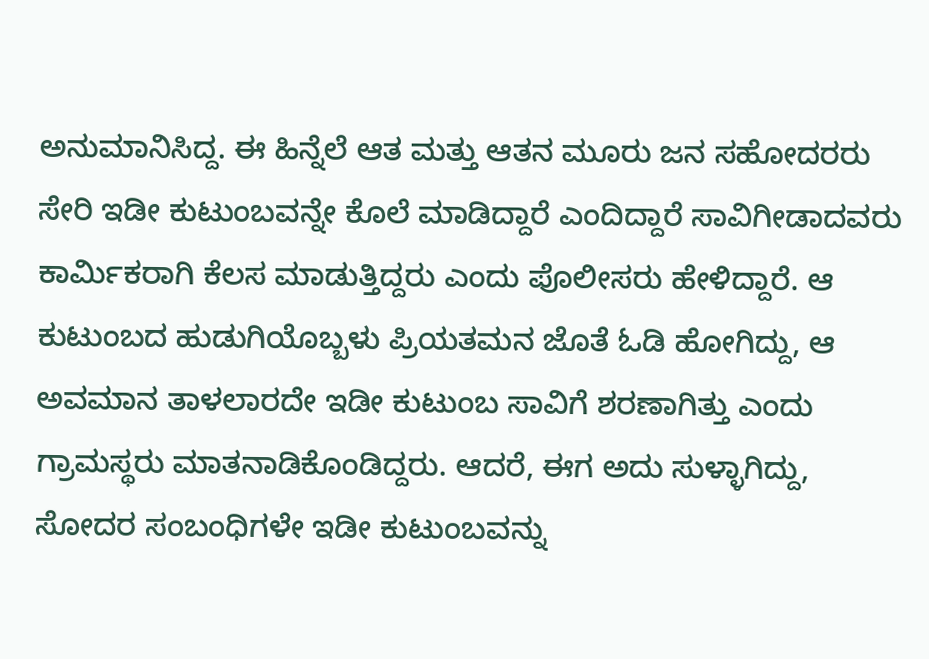ಅನುಮಾನಿಸಿದ್ದ. ಈ ಹಿನ್ನೆಲೆ ಆತ ಮತ್ತು ಆತನ ಮೂರು ಜನ ಸಹೋದರರು ಸೇರಿ ಇಡೀ ಕುಟುಂಬವನ್ನೇ ಕೊಲೆ ಮಾಡಿದ್ದಾರೆ ಎಂದಿದ್ದಾರೆ ಸಾವಿಗೀಡಾದವರು  ಕಾರ್ಮಿಕರಾಗಿ ಕೆಲಸ ಮಾಡುತ್ತಿದ್ದರು ಎಂದು ಪೊಲೀಸರು ಹೇಳಿದ್ದಾರೆ. ಆ ಕುಟುಂಬದ ಹುಡುಗಿಯೊಬ್ಬಳು ಪ್ರಿಯತಮನ ಜೊತೆ ಓಡಿ ಹೋಗಿದ್ದು, ಆ ಅವಮಾನ ತಾಳಲಾರದೇ ಇಡೀ ಕುಟುಂಬ ಸಾವಿಗೆ ಶರಣಾಗಿತ್ತು ಎಂದು ಗ್ರಾಮಸ್ಥರು ಮಾತನಾಡಿಕೊಂಡಿದ್ದರು. ಆದರೆ, ಈಗ ಅದು ಸುಳ್ಳಾಗಿದ್ದು, ಸೋದರ ಸಂಬಂಧಿಗಳೇ ಇಡೀ ಕುಟುಂಬವನ್ನು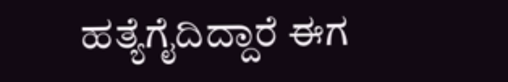ಹತ್ಯೆಗೈದಿದ್ದಾರೆ ಈಗ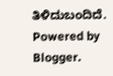ತಿಳಿದುಬಂದಿದೆ.
Powered by Blogger.